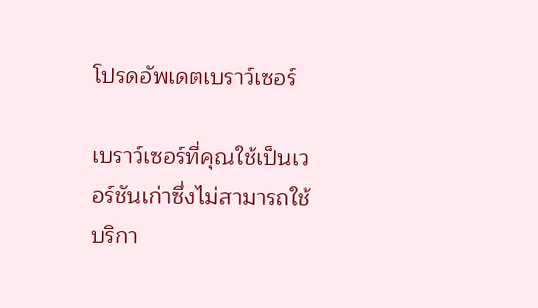โปรดอัพเดตเบราว์เซอร์

เบราว์เซอร์ที่คุณใช้เป็นเวอร์ชันเก่าซึ่งไม่สามารถใช้บริกา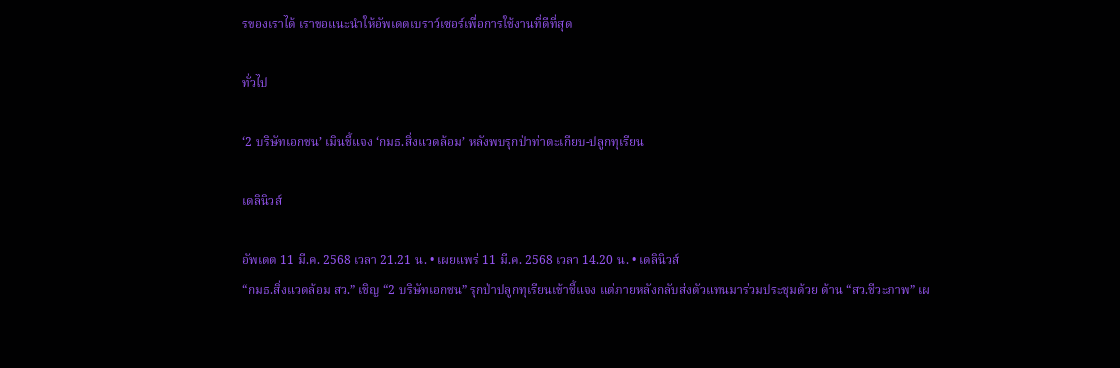รของเราได้ เราขอแนะนำให้อัพเดตเบราว์เซอร์เพื่อการใช้งานที่ดีที่สุด

ทั่วไป

‘2 บริษัทเอกชน’ เมินชี้แจง ‘กมธ.สิ่งแวดล้อม’ หลังพบรุกป่าท่าตะเกียบ-ปลูกทุเรียน

เดลินิวส์

อัพเดต 11 มี.ค. 2568 เวลา 21.21 น. • เผยแพร่ 11 มี.ค. 2568 เวลา 14.20 น. • เดลินิวส์
“กมธ.สิ่งแวดล้อม สว.” เชิญ “2 บริษัทเอกชน” รุกป่าปลูกทุเรียนเข้าชี้แจง แต่ภายหลังกลับส่งตัวแทนมาร่วมประชุมด้วย ด้าน “สว.ชีวะภาพ” เผ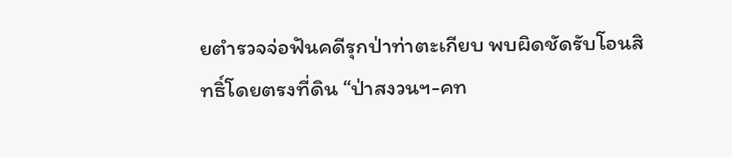ยตำรวจจ่อฟันคดีรุกป่าท่าตะเกียบ พบผิดชัดรับโอนสิทธิ์โดยตรงที่ดิน “ป่าสงวนฯ-คท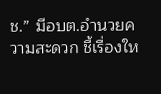ช.” มีอบต.อำนวยความสะดวก ชี้เรื่องให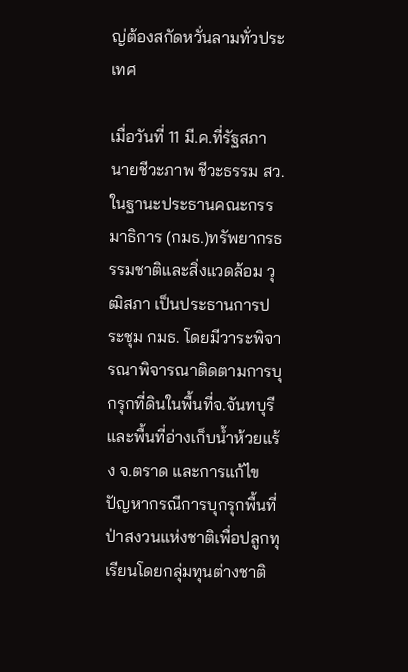ญ่ต้องสกัดหวั่นลามทั่วประเทศ

เมื่อวันที่ 11 มี.ค.ที่รัฐสภา นายชีวะภาพ ชีวะธรรม สว.ในฐานะประธานคณะกรรมาธิการ (กมธ.)ทรัพยากรธรรมชาติและสิ่งแวดล้อม วุฒิสภา เป็นประธานการประชุม กมธ. โดยมีวาระพิจารณาพิจารณาติดตามการบุกรุกที่ดินในพื้นที่จ.จันทบุรีและพื้นที่อ่างเก็บน้ำห้วยแร้ง จ.ตราด และการแก้ไขปัญหากรณีการบุกรุกพื้นที่ป่าสงวนแห่งชาติเพื่อปลูกทุเรียนโดยกลุ่มทุนต่างชาติ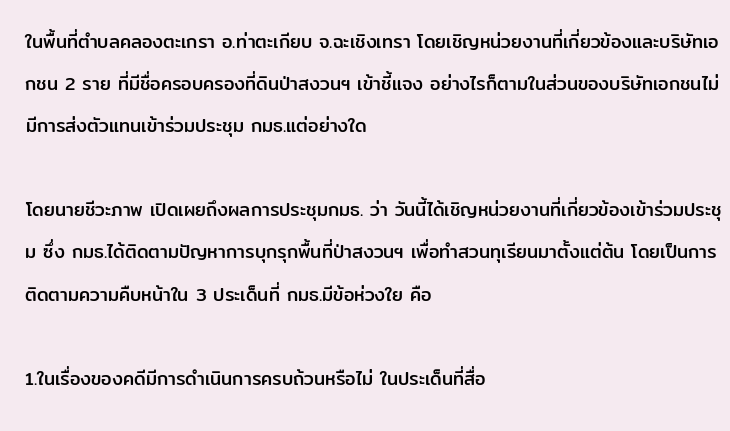ในพื้นที่ตำบลคลองตะเกรา อ.ท่าตะเกียบ จ.ฉะเชิงเทรา โดยเชิญหน่วยงานที่เกี่ยวข้องและบริษัทเอกชน 2 ราย ที่มีชื่อครอบครองที่ดินป่าสงวนฯ เข้าชี้แจง อย่างไรก็ตามในส่วนของบริษัทเอกชนไม่มีการส่งตัวแทนเข้าร่วมประชุม กมธ.แต่อย่างใด

โดยนายชีวะภาพ เปิดเผยถึงผลการประชุมกมธ. ว่า วันนี้ได้เชิญหน่วยงานที่เกี่ยวข้องเข้าร่วมประชุม ซึ่ง กมธ.ได้ติดตามปัญหาการบุกรุกพื้นที่ป่าสงวนฯ เพื่อทำสวนทุเรียนมาตั้งแต่ต้น โดยเป็นการติดตามความคืบหน้าใน 3 ประเด็นที่ กมธ.มีข้อห่วงใย คือ

1.ในเรื่องของคดีมีการดำเนินการครบถ้วนหรือไม่ ในประเด็นที่สื่อ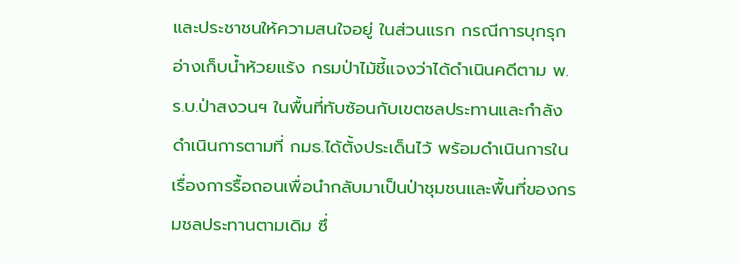และประชาชนให้ความสนใจอยู่ ในส่วนแรก กรณีการบุกรุกอ่างเก็บน้ำห้วยแร้ง กรมป่าไม้ชี้แจงว่าได้ดำเนินคดีตาม พ.ร.บ.ป่าสงวนฯ ในพื้นที่ทับซ้อนกับเขตชลประทานและกำลังดำเนินการตามที่ กมธ.ได้ตั้งประเด็นไว้ พร้อมดำเนินการในเรื่องการรื้อถอนเพื่อนำกลับมาเป็นป่าชุมชนและพื้นที่ของกรมชลประทานตามเดิม ซึ่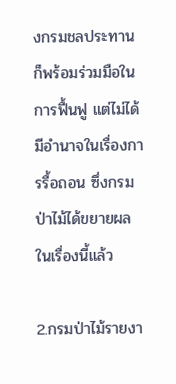งกรมชลประทานก็พร้อมร่วมมือในการฟื้นฟู แต่ไม่ได้มีอำนาจในเรื่องการรื้อถอน ซึ่งกรมป่าไม้ได้ขยายผลในเรื่องนี้แล้ว

2.กรมป่าไม้รายงา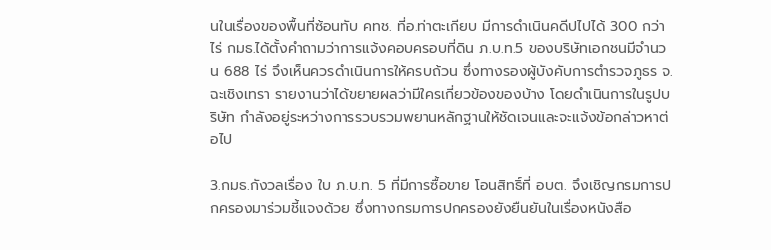นในเรื่องของพื้นที่ซ้อนทับ คทช. ที่อ.ท่าตะเกียบ มีการดำเนินคดีปไปได้ 300 กว่าไร่ กมธ.ได้ตั้งคำถามว่าการแจ้งคอบครอบที่ดิน ภ.บ.ท.5 ของบริษัทเอกชนมีจำนวน 688 ไร่ จึงเห็นควรดำเนินการให้ครบถ้วน ซึ่งทางรองผู้บังคับการตำรวจภูธร จ.ฉะเชิงเทรา รายงานว่าได้ขยายผลว่ามีใครเกี่ยวข้องของบ้าง โดยดำเนินการในรูปบริษัท กำลังอยู่ระหว่างการรวบรวมพยานหลักฐานให้ชัดเจนและจะแจ้งข้อกล่าวหาต่อไป

3.กมธ.กังวลเรื่อง ใบ ภ.บ.ท. 5 ที่มีการซื้อขาย โอนสิทธิ์ที่ อบต. จึงเชิญกรมการปกครองมาร่วมชี้แจงด้วย ซึ่งทางกรมการปกครองยังยืนยันในเรื่องหนังสือ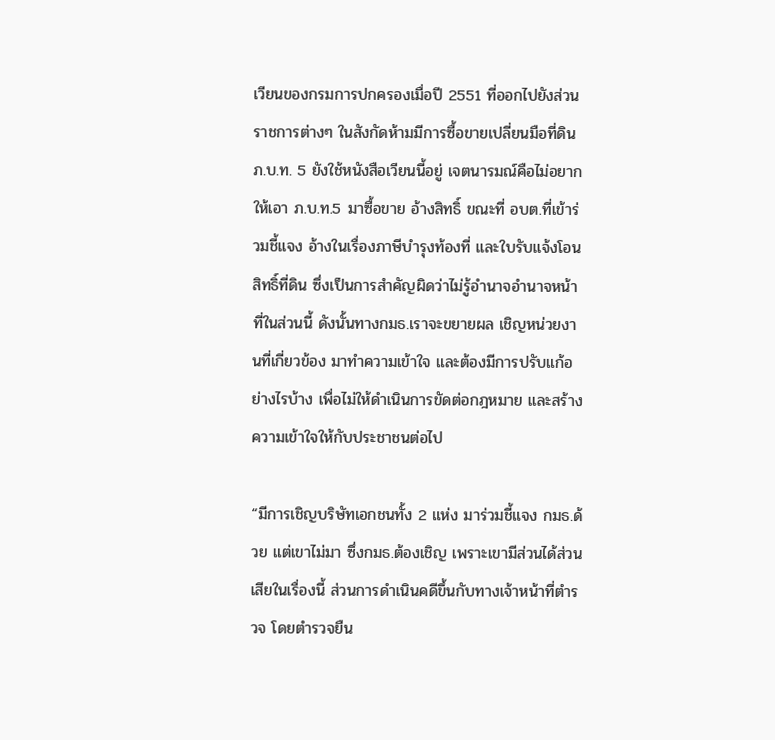เวียนของกรมการปกครองเมื่อปี 2551 ที่ออกไปยังส่วนราชการต่างๆ ในสังกัดห้ามมีการซื้อขายเปลี่ยนมือที่ดิน ภ.บ.ท. 5 ยังใช้หนังสือเวียนนี้อยู่ เจตนารมณ์คือไม่อยากให้เอา ภ.บ.ท.5 มาซื้อขาย อ้างสิทธิ์ ขณะที่ อบต.ที่เข้าร่วมชี้แจง อ้างในเรื่องภาษีบำรุงท้องที่ และใบรับแจ้งโอนสิทธิ์ที่ดิน ซึ่งเป็นการสำคัญผิดว่าไม่รู้อำนาจอำนาจหน้าที่ในส่วนนี้ ดังนั้นทางกมธ.เราจะขยายผล เชิญหน่วยงานที่เกี่ยวข้อง มาทำความเข้าใจ และต้องมีการปรับแก้อย่างไรบ้าง เพื่อไม่ให้ดำเนินการขัดต่อกฎหมาย และสร้างความเข้าใจให้กับประชาชนต่อไป

“มีการเชิญบริษัทเอกชนทั้ง 2 แห่ง มาร่วมชี้แจง กมธ.ด้วย แต่เขาไม่มา ซึ่งกมธ.ต้องเชิญ เพราะเขามีส่วนได้ส่วนเสียในเรื่องนี้ ส่วนการดำเนินคดีขึ้นกับทางเจ้าหน้าที่ตำรวจ โดยตำรวจยืน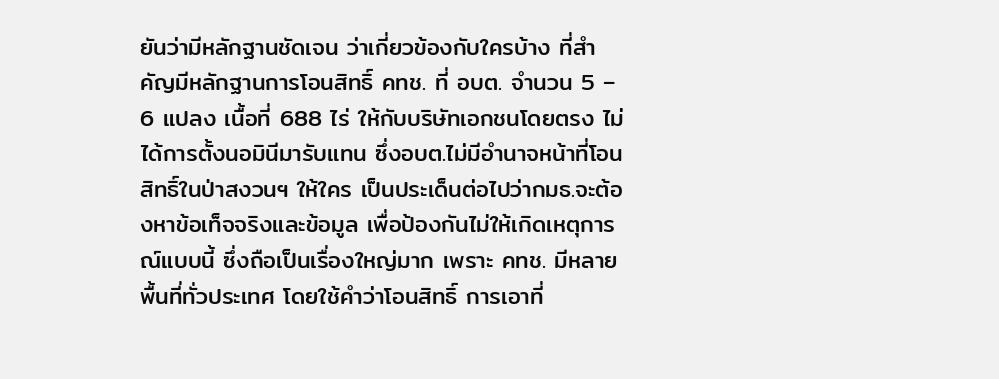ยันว่ามีหลักฐานชัดเจน ว่าเกี่ยวข้องกับใครบ้าง ที่สำคัญมีหลักฐานการโอนสิทธิ์ คทช. ที่ อบต. จำนวน 5 – 6 แปลง เนื้อที่ 688 ไร่ ให้กับบริษัทเอกชนโดยตรง ไม่ได้การตั้งนอมินีมารับแทน ซึ่งอบต.ไม่มีอำนาจหน้าที่โอนสิทธิ์ในป่าสงวนฯ ให้ใคร เป็นประเด็นต่อไปว่ากมธ.จะต้องหาข้อเท็จจริงและข้อมูล เพื่อป้องกันไม่ให้เกิดเหตุการณ์แบบนี้ ซึ่งถือเป็นเรื่องใหญ่มาก เพราะ คทช. มีหลายพื้นที่ทั่วประเทศ โดยใช้คำว่าโอนสิทธิ์ การเอาที่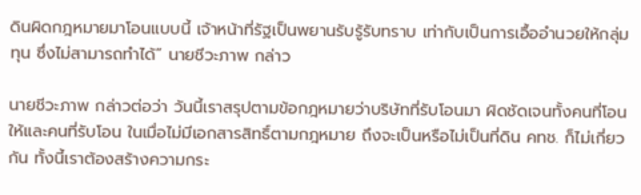ดินผิดกฎหมายมาโอนแบบนี้ เจ้าหน้าที่รัฐเป็นพยานรับรู้รับทราบ เท่ากับเป็นการเอื้ออำนวยให้กลุ่มทุน ซึ่งไม่สามารถทำได้” นายชีวะภาพ กล่าว

นายชีวะภาพ กล่าวต่อว่า วันนี้เราสรุปตามข้อกฎหมายว่าบริษัทที่รับโอนมา ผิดชัดเจนทั้งคนที่โอนให้และคนที่รับโอน ในเมื่อไม่มีเอกสารสิทธิ์ตามกฎหมาย ถึงจะเป็นหรือไม่เป็นที่ดิน คทช. ก็ไม่เกี่ยวกัน ทั้งนี้เราต้องสร้างความกระ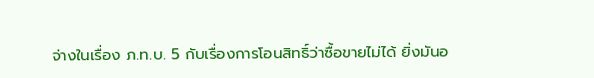จ่างในเรื่อง ภ.ท.บ. 5 กับเรื่องการโอนสิทธิ์ว่าซื้อขายไม่ได้ ยิ่งมันอ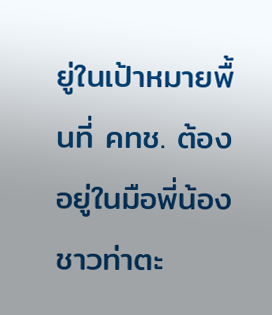ยู่ในเป้าหมายพื้นที่ คทช. ต้องอยู่ในมือพี่น้องชาวท่าตะ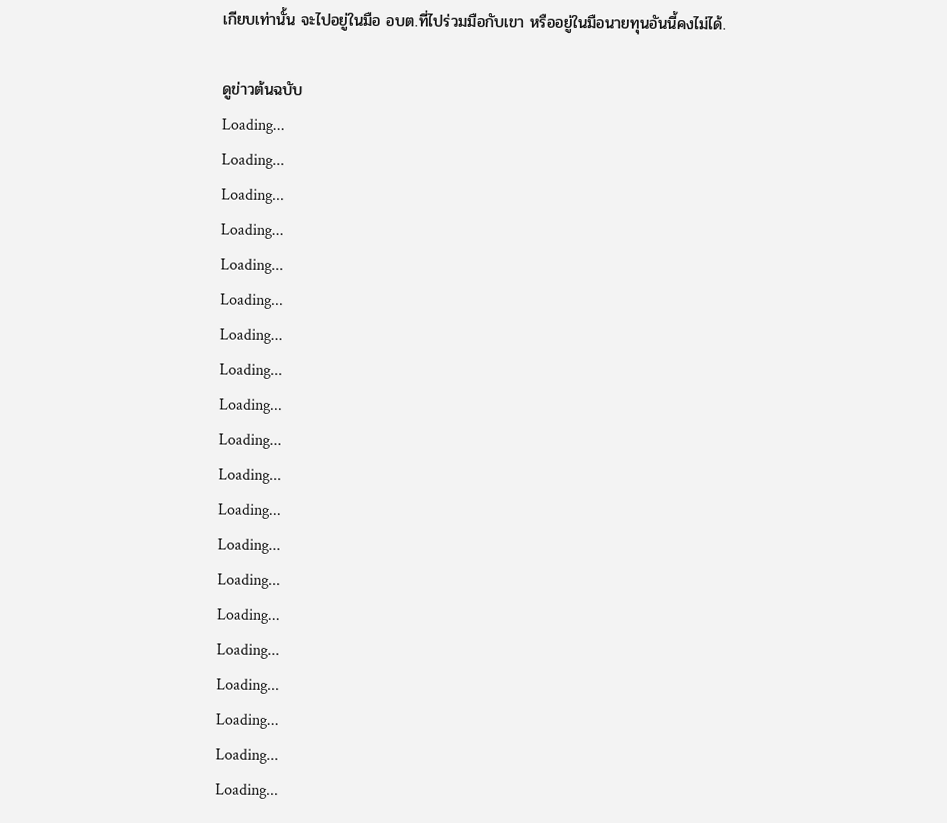เกียบเท่านั้น จะไปอยู่ในมือ อบต.ที่ไปร่วมมือกับเขา หรืออยู่ในมือนายทุนอันนี้คงไม่ได้.

ดูข่าวต้นฉบับ
Loading...
Loading...
Loading...
Loading...
Loading...
Loading...
Loading...
Loading...
Loading...
Loading...
Loading...
Loading...
Loading...
Loading...
Loading...
Loading...
Loading...
Loading...
Loading...
Loading...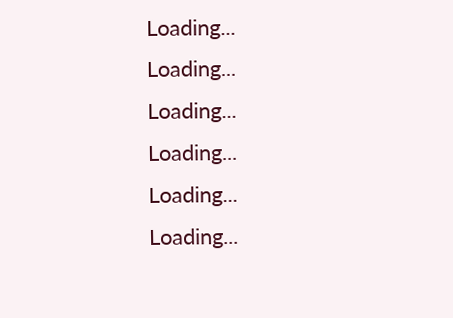Loading...
Loading...
Loading...
Loading...
Loading...
Loading...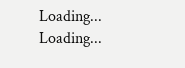Loading...
Loading...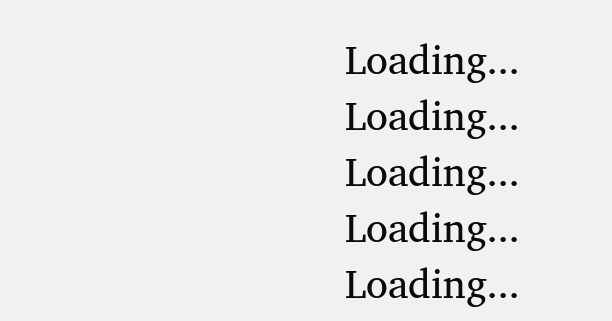Loading...
Loading...
Loading...
Loading...
Loading...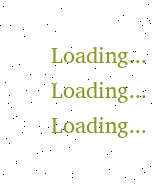Loading...
Loading...
Loading...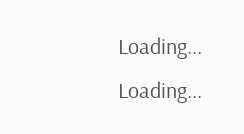Loading...
Loading...